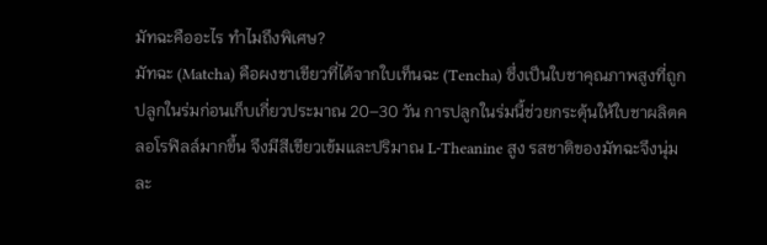มัทฉะคืออะไร ทำไมถึงพิเศษ?
มัทฉะ (Matcha) คือผงชาเขียวที่ได้จากใบเท็นฉะ (Tencha) ซึ่งเป็นใบชาคุณภาพสูงที่ถูกปลูกในร่มก่อนเก็บเกี่ยวประมาณ 20–30 วัน การปลูกในร่มนี้ช่วยกระตุ้นให้ใบชาผลิตคลอโรฟิลล์มากขึ้น จึงมีสีเขียวเข้มและปริมาณ L-Theanine สูง รสชาติของมัทฉะจึงนุ่มละ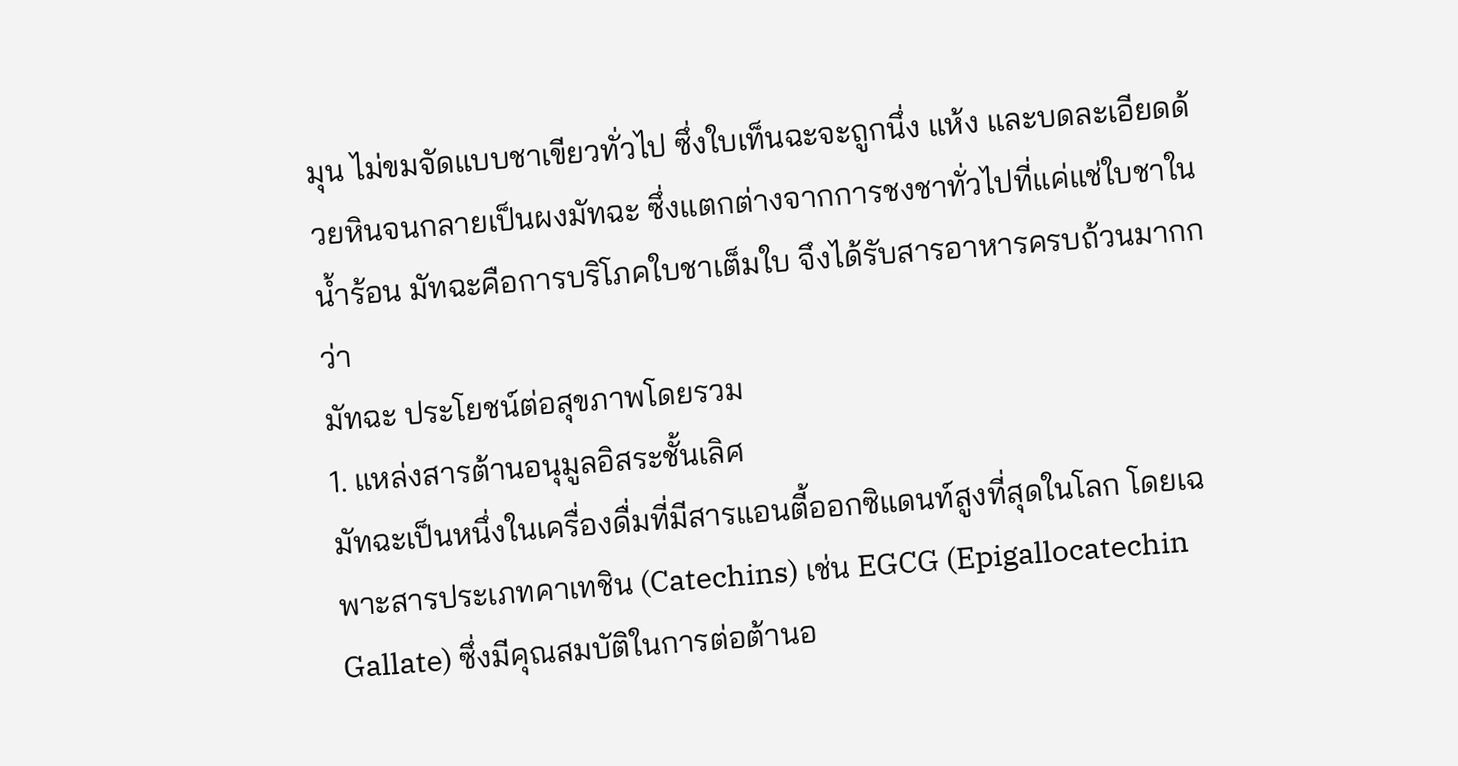มุน ไม่ขมจัดแบบชาเขียวทั่วไป ซึ่งใบเท็นฉะจะถูกนึ่ง แห้ง และบดละเอียดด้วยหินจนกลายเป็นผงมัทฉะ ซึ่งแตกต่างจากการชงชาทั่วไปที่แค่แช่ใบชาในน้ำร้อน มัทฉะคือการบริโภคใบชาเต็มใบ จึงได้รับสารอาหารครบถ้วนมากกว่า
มัทฉะ ประโยชน์ต่อสุขภาพโดยรวม
1. แหล่งสารต้านอนุมูลอิสระชั้นเลิศ
มัทฉะเป็นหนึ่งในเครื่องดื่มที่มีสารแอนตี้ออกซิแดนท์สูงที่สุดในโลก โดยเฉพาะสารประเภทคาเทชิน (Catechins) เช่น EGCG (Epigallocatechin Gallate) ซึ่งมีคุณสมบัติในการต่อต้านอ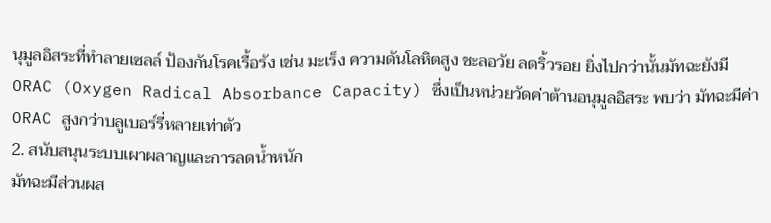นุมูลอิสระที่ทำลายเซลล์ ป้องกันโรคเรื้อรัง เช่น มะเร็ง ความดันโลหิตสูง ชะลอวัย ลดริ้วรอย ยิ่งไปกว่านั้นมัทฉะยังมี ORAC (Oxygen Radical Absorbance Capacity) ซึ่งเป็นหน่วยวัดค่าต้านอนุมูลอิสระ พบว่า มัทฉะมีค่า ORAC สูงกว่าบลูเบอร์รี่หลายเท่าตัว
2. สนับสนุนระบบเผาผลาญและการลดน้ำหนัก
มัทฉะมีส่วนผส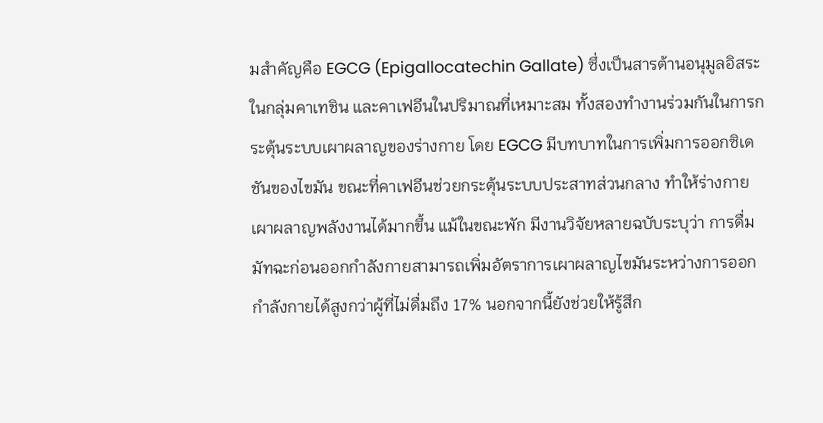มสำคัญคือ EGCG (Epigallocatechin Gallate) ซึ่งเป็นสารต้านอนุมูลอิสระในกลุ่มคาเทชิน และคาเฟอีนในปริมาณที่เหมาะสม ทั้งสองทำงานร่วมกันในการกระตุ้นระบบเผาผลาญของร่างกาย โดย EGCG มีบทบาทในการเพิ่มการออกซิเดชันของไขมัน ขณะที่คาเฟอีนช่วยกระตุ้นระบบประสาทส่วนกลาง ทำให้ร่างกายเผาผลาญพลังงานได้มากขึ้น แม้ในขณะพัก มีงานวิจัยหลายฉบับระบุว่า การดื่มมัทฉะก่อนออกกำลังกายสามารถเพิ่มอัตราการเผาผลาญไขมันระหว่างการออกกำลังกายได้สูงกว่าผู้ที่ไม่ดื่มถึง 17% นอกจากนี้ยังช่วยให้รู้สึก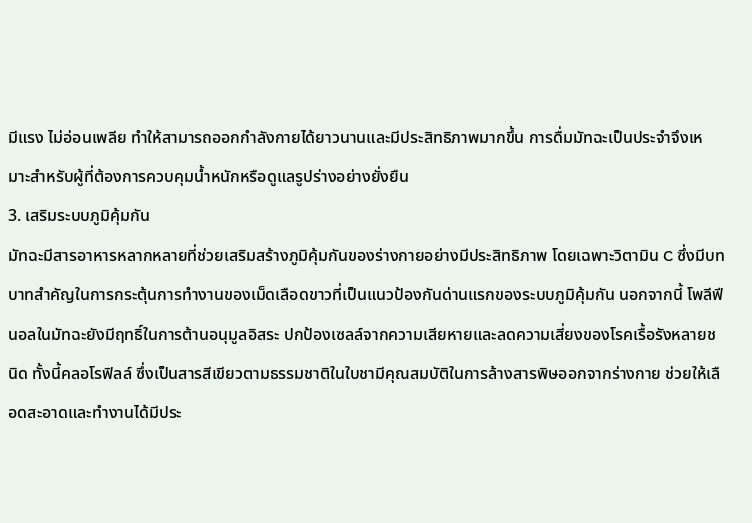มีแรง ไม่อ่อนเพลีย ทำให้สามารถออกกำลังกายได้ยาวนานและมีประสิทธิภาพมากขึ้น การดื่มมัทฉะเป็นประจำจึงเหมาะสำหรับผู้ที่ต้องการควบคุมน้ำหนักหรือดูแลรูปร่างอย่างยั่งยืน
3. เสริมระบบภูมิคุ้มกัน
มัทฉะมีสารอาหารหลากหลายที่ช่วยเสริมสร้างภูมิคุ้มกันของร่างกายอย่างมีประสิทธิภาพ โดยเฉพาะวิตามิน C ซึ่งมีบทบาทสำคัญในการกระตุ้นการทำงานของเม็ดเลือดขาวที่เป็นแนวป้องกันด่านแรกของระบบภูมิคุ้มกัน นอกจากนี้ โพลีฟีนอลในมัทฉะยังมีฤทธิ์ในการต้านอนุมูลอิสระ ปกป้องเซลล์จากความเสียหายและลดความเสี่ยงของโรคเรื้อรังหลายชนิด ทั้งนี้คลอโรฟิลล์ ซึ่งเป็นสารสีเขียวตามธรรมชาติในใบชามีคุณสมบัติในการล้างสารพิษออกจากร่างกาย ช่วยให้เลือดสะอาดและทำงานได้มีประ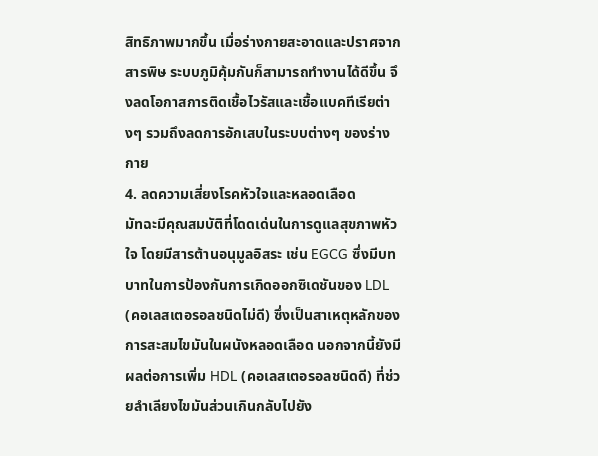สิทธิภาพมากขึ้น เมื่อร่างกายสะอาดและปราศจากสารพิษ ระบบภูมิคุ้มกันก็สามารถทำงานได้ดีขึ้น จึงลดโอกาสการติดเชื้อไวรัสและเชื้อแบคทีเรียต่างๆ รวมถึงลดการอักเสบในระบบต่างๆ ของร่างกาย
4. ลดความเสี่ยงโรคหัวใจและหลอดเลือด
มัทฉะมีคุณสมบัติที่โดดเด่นในการดูแลสุขภาพหัวใจ โดยมีสารต้านอนุมูลอิสระ เช่น EGCG ซึ่งมีบทบาทในการป้องกันการเกิดออกซิเดชันของ LDL (คอเลสเตอรอลชนิดไม่ดี) ซึ่งเป็นสาเหตุหลักของการสะสมไขมันในผนังหลอดเลือด นอกจากนี้ยังมีผลต่อการเพิ่ม HDL (คอเลสเตอรอลชนิดดี) ที่ช่วยลำเลียงไขมันส่วนเกินกลับไปยัง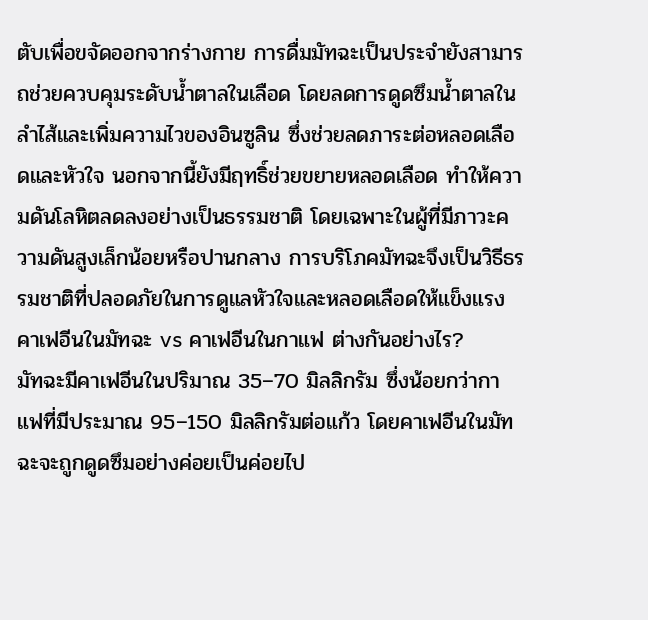ตับเพื่อขจัดออกจากร่างกาย การดื่มมัทฉะเป็นประจำยังสามารถช่วยควบคุมระดับน้ำตาลในเลือด โดยลดการดูดซึมน้ำตาลในลำไส้และเพิ่มความไวของอินซูลิน ซึ่งช่วยลดภาระต่อหลอดเลือดและหัวใจ นอกจากนี้ยังมีฤทธิ์ช่วยขยายหลอดเลือด ทำให้ความดันโลหิตลดลงอย่างเป็นธรรมชาติ โดยเฉพาะในผู้ที่มีภาวะความดันสูงเล็กน้อยหรือปานกลาง การบริโภคมัทฉะจึงเป็นวิธีธรรมชาติที่ปลอดภัยในการดูแลหัวใจและหลอดเลือดให้แข็งแรง
คาเฟอีนในมัทฉะ vs คาเฟอีนในกาแฟ ต่างกันอย่างไร?
มัทฉะมีคาเฟอีนในปริมาณ 35–70 มิลลิกรัม ซึ่งน้อยกว่ากาแฟที่มีประมาณ 95–150 มิลลิกรัมต่อแก้ว โดยคาเฟอีนในมัทฉะจะถูกดูดซึมอย่างค่อยเป็นค่อยไป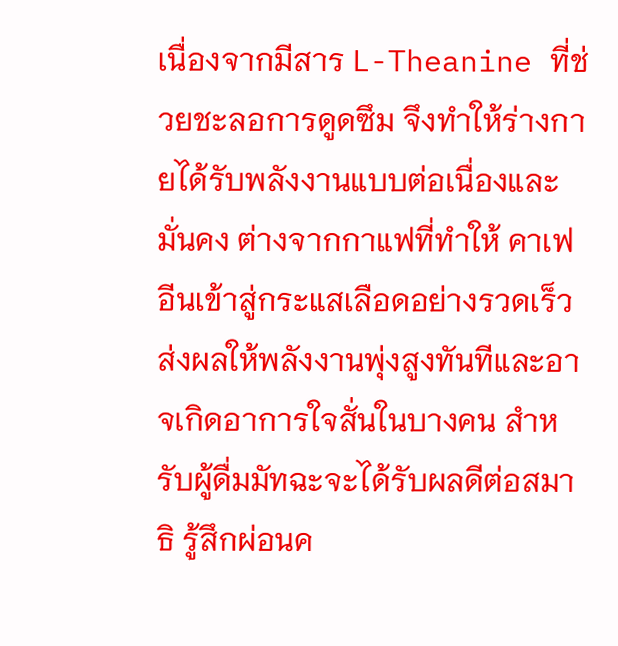เนื่องจากมีสาร L-Theanine ที่ช่วยชะลอการดูดซึม จึงทำให้ร่างกายได้รับพลังงานแบบต่อเนื่องและมั่นคง ต่างจากกาแฟที่ทำให้ คาเฟอีนเข้าสู่กระแสเลือดอย่างรวดเร็ว ส่งผลให้พลังงานพุ่งสูงทันทีและอาจเกิดอาการใจสั่นในบางคน สำหรับผู้ดื่มมัทฉะจะได้รับผลดีต่อสมาธิ รู้สึกผ่อนค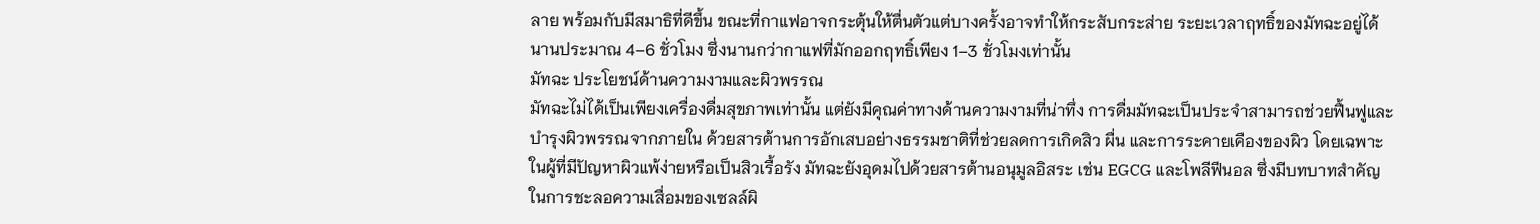ลาย พร้อมกับมีสมาธิที่ดีขึ้น ขณะที่กาแฟอาจกระตุ้นให้ตื่นตัวแต่บางครั้งอาจทำให้กระสับกระส่าย ระยะเวลาฤทธิ์ของมัทฉะอยู่ได้นานประมาณ 4–6 ชั่วโมง ซึ่งนานกว่ากาแฟที่มักออกฤทธิ์เพียง 1–3 ชั่วโมงเท่านั้น
มัทฉะ ประโยชน์ด้านความงามและผิวพรรณ
มัทฉะไม่ได้เป็นเพียงเครื่องดื่มสุขภาพเท่านั้น แต่ยังมีคุณค่าทางด้านความงามที่น่าทึ่ง การดื่มมัทฉะเป็นประจำสามารถช่วยฟื้นฟูและบำรุงผิวพรรณจากภายใน ด้วยสารต้านการอักเสบอย่างธรรมชาติที่ช่วยลดการเกิดสิว ผื่น และการระคายเคืองของผิว โดยเฉพาะในผู้ที่มีปัญหาผิวแพ้ง่ายหรือเป็นสิวเรื้อรัง มัทฉะยังอุดมไปด้วยสารต้านอนุมูลอิสระ เช่น EGCG และโพลีฟีนอล ซึ่งมีบทบาทสำคัญในการชะลอความเสื่อมของเซลล์ผิ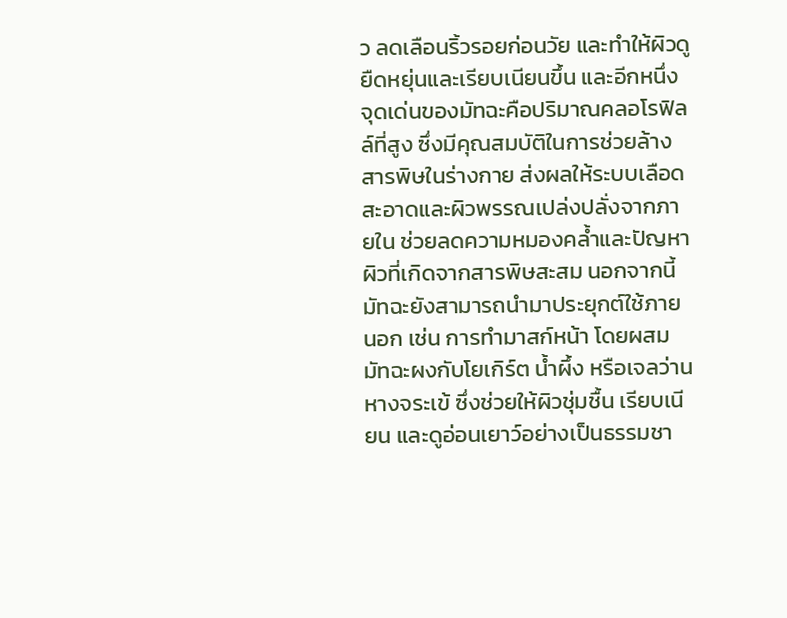ว ลดเลือนริ้วรอยก่อนวัย และทำให้ผิวดูยืดหยุ่นและเรียบเนียนขึ้น และอีกหนึ่งจุดเด่นของมัทฉะคือปริมาณคลอโรฟิลล์ที่สูง ซึ่งมีคุณสมบัติในการช่วยล้างสารพิษในร่างกาย ส่งผลให้ระบบเลือดสะอาดและผิวพรรณเปล่งปลั่งจากภายใน ช่วยลดความหมองคล้ำและปัญหาผิวที่เกิดจากสารพิษสะสม นอกจากนี้ มัทฉะยังสามารถนำมาประยุกต์ใช้ภายนอก เช่น การทำมาสก์หน้า โดยผสมมัทฉะผงกับโยเกิร์ต น้ำผึ้ง หรือเจลว่านหางจระเข้ ซึ่งช่วยให้ผิวชุ่มชื้น เรียบเนียน และดูอ่อนเยาว์อย่างเป็นธรรมชา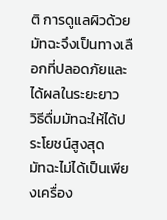ติ การดูแลผิวด้วยมัทฉะจึงเป็นทางเลือกที่ปลอดภัยและได้ผลในระยะยาว
วิธีดื่มมัทฉะให้ได้ประโยชน์สูงสุด
มัทฉะไม่ได้เป็นเพียงเครื่อง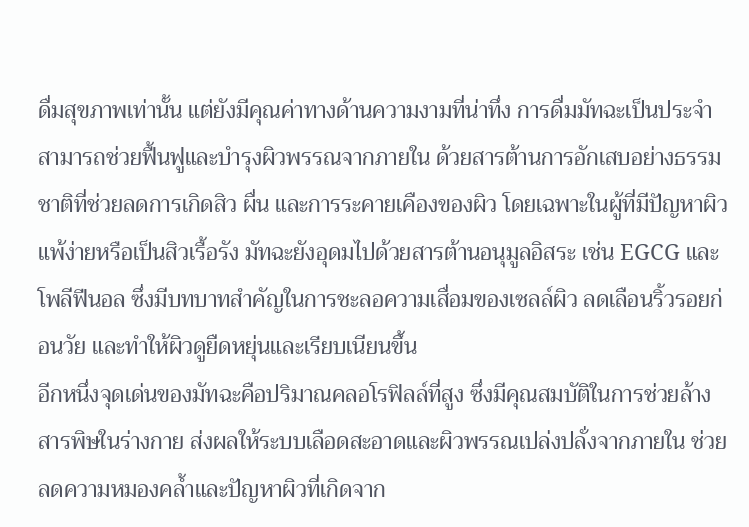ดื่มสุขภาพเท่านั้น แต่ยังมีคุณค่าทางด้านความงามที่น่าทึ่ง การดื่มมัทฉะเป็นประจำสามารถช่วยฟื้นฟูและบำรุงผิวพรรณจากภายใน ด้วยสารต้านการอักเสบอย่างธรรมชาติที่ช่วยลดการเกิดสิว ผื่น และการระคายเคืองของผิว โดยเฉพาะในผู้ที่มีปัญหาผิวแพ้ง่ายหรือเป็นสิวเรื้อรัง มัทฉะยังอุดมไปด้วยสารต้านอนุมูลอิสระ เช่น EGCG และโพลีฟีนอล ซึ่งมีบทบาทสำคัญในการชะลอความเสื่อมของเซลล์ผิว ลดเลือนริ้วรอยก่อนวัย และทำให้ผิวดูยืดหยุ่นและเรียบเนียนขึ้น
อีกหนึ่งจุดเด่นของมัทฉะคือปริมาณคลอโรฟิลล์ที่สูง ซึ่งมีคุณสมบัติในการช่วยล้างสารพิษในร่างกาย ส่งผลให้ระบบเลือดสะอาดและผิวพรรณเปล่งปลั่งจากภายใน ช่วยลดความหมองคล้ำและปัญหาผิวที่เกิดจาก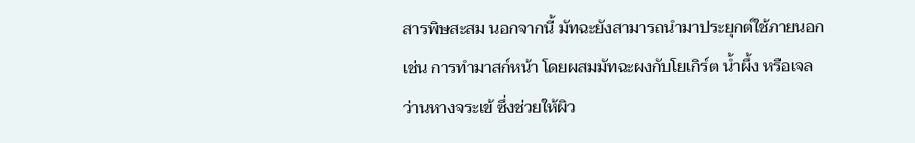สารพิษสะสม นอกจากนี้ มัทฉะยังสามารถนำมาประยุกต์ใช้ภายนอก เช่น การทำมาสก์หน้า โดยผสมมัทฉะผงกับโยเกิร์ต น้ำผึ้ง หรือเจลว่านหางจระเข้ ซึ่งช่วยให้ผิว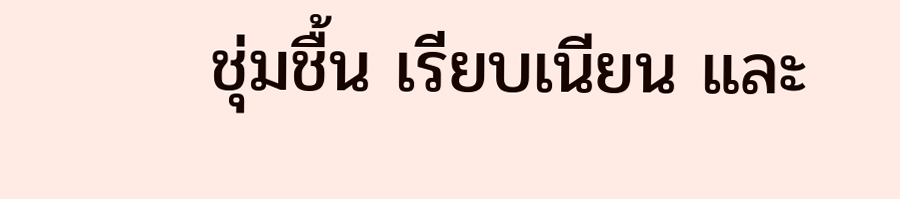ชุ่มชื้น เรียบเนียน และ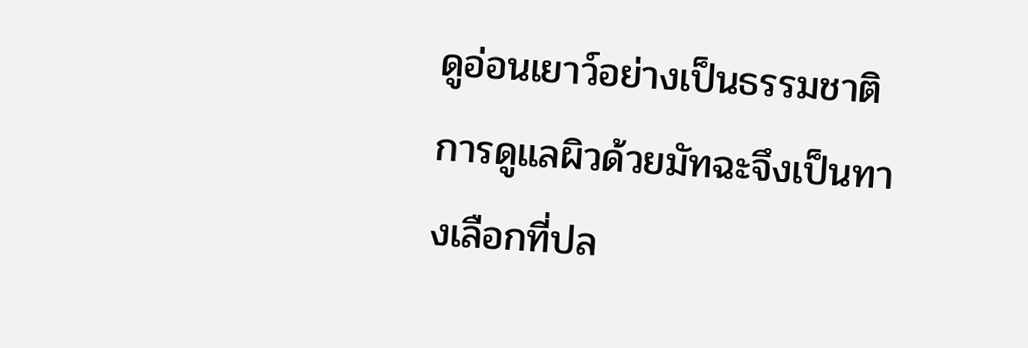ดูอ่อนเยาว์อย่างเป็นธรรมชาติ การดูแลผิวด้วยมัทฉะจึงเป็นทางเลือกที่ปล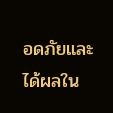อดภัยและได้ผลใน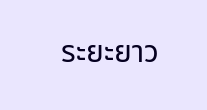ระยะยาว